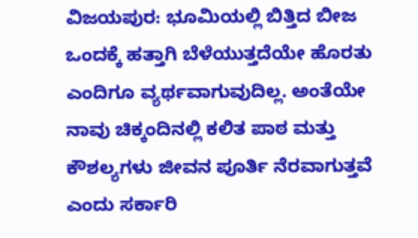ವಿಜಯಪುರ: ಭೂಮಿಯಲ್ಲಿ ಬಿತ್ತಿದ ಬೀಜ ಒಂದಕ್ಕೆ ಹತ್ತಾಗಿ ಬೆಳೆಯುತ್ತದೆಯೇ ಹೊರತು ಎಂದಿಗೂ ವ್ಯರ್ಥವಾಗುವುದಿಲ್ಲ. ಅಂತೆಯೇ ನಾವು ಚಿಕ್ಕಂದಿನಲ್ಲಿ ಕಲಿತ ಪಾಠ ಮತ್ತು ಕೌಶಲ್ಯಗಳು ಜೀವನ ಪೂರ್ತಿ ನೆರವಾಗುತ್ತವೆ ಎಂದು ಸರ್ಕಾರಿ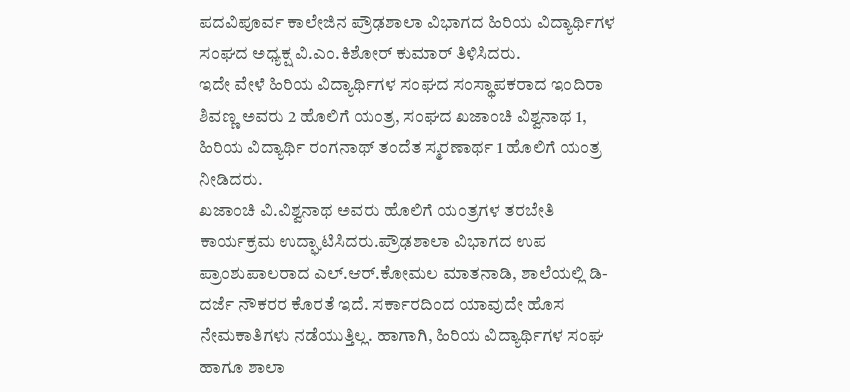ಪದವಿಪೂರ್ವ ಕಾಲೇಜಿನ ಪ್ರೌಢಶಾಲಾ ವಿಭಾಗದ ಹಿರಿಯ ವಿದ್ಯಾರ್ಥಿಗಳ ಸಂಘದ ಅಧ್ಯಕ್ಷ ವಿ.ಎಂ.ಕಿಶೋರ್ ಕುಮಾರ್ ತಿಳಿಸಿದರು.
ಇದೇ ವೇಳೆ ಹಿರಿಯ ವಿದ್ಯಾರ್ಥಿಗಳ ಸಂಘದ ಸಂಸ್ಥಾಪಕರಾದ ಇಂದಿರಾ ಶಿವಣ್ಣ ಅವರು 2 ಹೊಲಿಗೆ ಯಂತ್ರ, ಸಂಘದ ಖಜಾಂಚಿ ವಿಶ್ವನಾಥ 1, ಹಿರಿಯ ವಿದ್ಯಾರ್ಥಿ ರಂಗನಾಥ್ ತಂದೆತ ಸ್ಮರಣಾರ್ಥ 1 ಹೊಲಿಗೆ ಯಂತ್ರ ನೀಡಿದರು.
ಖಜಾಂಚಿ ವಿ.ವಿಶ್ವನಾಥ ಅವರು ಹೊಲಿಗೆ ಯಂತ್ರಗಳ ತರಬೇತಿ ಕಾರ್ಯಕ್ರಮ ಉದ್ಘಾಟಿಸಿದರು.ಪ್ರೌಢಶಾಲಾ ವಿಭಾಗದ ಉಪ ಪ್ರಾಂಶುಪಾಲರಾದ ಎಲ್.ಆರ್.ಕೋಮಲ ಮಾತನಾಡಿ, ಶಾಲೆಯಲ್ಲಿ ಡಿ-ದರ್ಜೆ ನೌಕರರ ಕೊರತೆ ಇದೆ. ಸರ್ಕಾರದಿಂದ ಯಾವುದೇ ಹೊಸ ನೇಮಕಾತಿಗಳು ನಡೆಯುತ್ತಿಲ್ಲ. ಹಾಗಾಗಿ, ಹಿರಿಯ ವಿದ್ಯಾರ್ಥಿಗಳ ಸಂಘ ಹಾಗೂ ಶಾಲಾ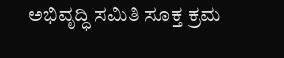ಅಭಿವೃದ್ಧಿ ಸಮಿತಿ ಸೂಕ್ತ ಕ್ರಮ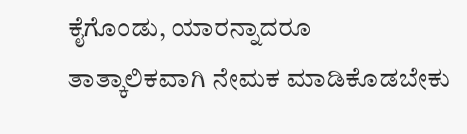ಕೈಗೊಂಡು, ಯಾರನ್ನಾದರೂ ತಾತ್ಕಾಲಿಕವಾಗಿ ನೇಮಕ ಮಾಡಿಕೊಡಬೇಕು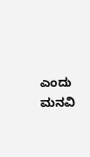ಎಂದು ಮನವಿ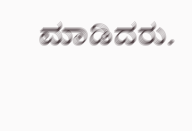ಮಾಡಿದರು.